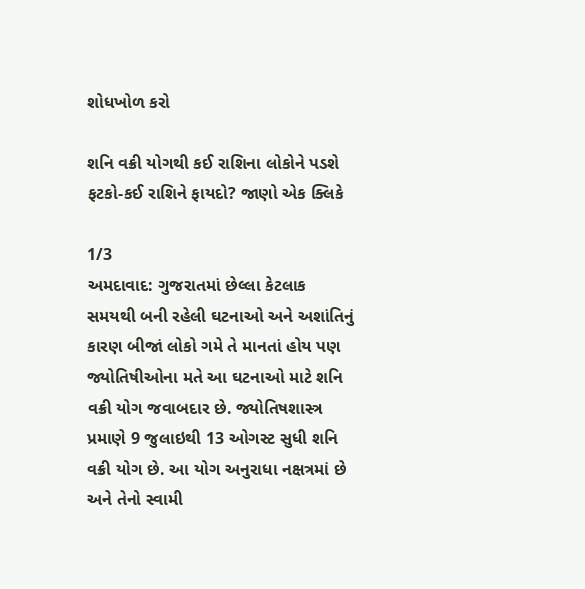શોધખોળ કરો

શનિ વક્રી યોગથી કઈ રાશિના લોકોને પડશે ફટકો-કઈ રાશિને ફાયદો? જાણો એક ક્લિકે

1/3
અમદાવાદ: ગુજરાતમાં છેલ્લા કેટલાક સમયથી બની રહેલી ઘટનાઓ અને અશાંતિનું કારણ બીજાં લોકો ગમે તે માનતાં હોય પણ જ્યોતિષીઓના મતે આ ઘટનાઓ માટે શનિ વક્રી યોગ જવાબદાર છે. જ્યોતિષશાસ્ત્ર પ્રમાણે 9 જુલાઇથી 13 ઓગસ્ટ સુધી શનિ વક્રી યોગ છે. આ યોગ અનુરાધા નક્ષત્રમાં છે અને તેનો સ્વામી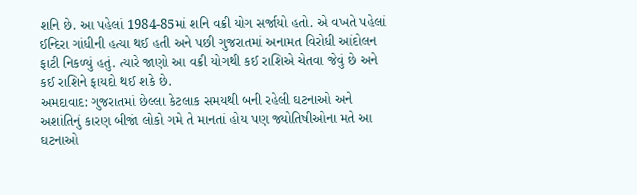શનિ છે. આ પહેલાં 1984-85માં શનિ વક્રી યોગ સર્જાયો હતો. એ વખતે પહેલાં ઈન્દિરા ગાંધીની હત્યા થઈ હતી અને પછી ગુજરાતમાં અનામત વિરોધી આંદોલન ફાટી નિકળ્યું હતું. ત્યારે જાણો આ વક્રી યોગથી કઈ રાશિએ ચેતવા જેવું છે અને કઈ રાશિને ફાયદો થઈ શકે છે.
અમદાવાદ: ગુજરાતમાં છેલ્લા કેટલાક સમયથી બની રહેલી ઘટનાઓ અને અશાંતિનું કારણ બીજાં લોકો ગમે તે માનતાં હોય પણ જ્યોતિષીઓના મતે આ ઘટનાઓ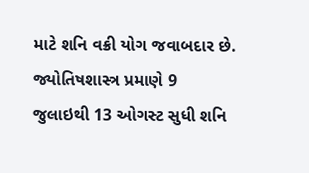માટે શનિ વક્રી યોગ જવાબદાર છે. જ્યોતિષશાસ્ત્ર પ્રમાણે 9 જુલાઇથી 13 ઓગસ્ટ સુધી શનિ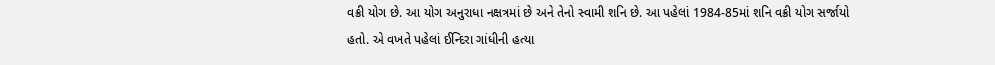વક્રી યોગ છે. આ યોગ અનુરાધા નક્ષત્રમાં છે અને તેનો સ્વામી શનિ છે. આ પહેલાં 1984-85માં શનિ વક્રી યોગ સર્જાયો હતો. એ વખતે પહેલાં ઈન્દિરા ગાંધીની હત્યા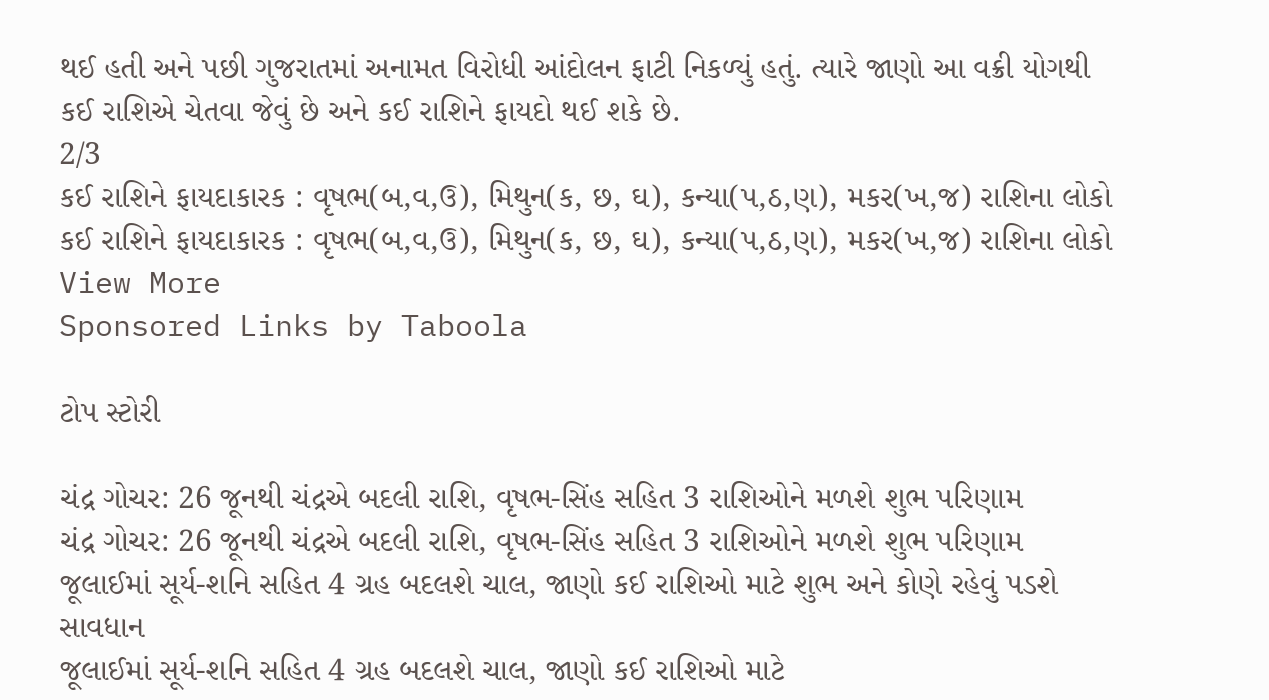થઈ હતી અને પછી ગુજરાતમાં અનામત વિરોધી આંદોલન ફાટી નિકળ્યું હતું. ત્યારે જાણો આ વક્રી યોગથી કઈ રાશિએ ચેતવા જેવું છે અને કઈ રાશિને ફાયદો થઈ શકે છે.
2/3
કઈ રાશિને ફાયદાકારક : વૃષભ(બ,વ,ઉ), મિથુન(ક, છ, ઘ), કન્યા(પ,ઠ,ણ), મકર(ખ,જ) રાશિના લોકો
કઈ રાશિને ફાયદાકારક : વૃષભ(બ,વ,ઉ), મિથુન(ક, છ, ઘ), કન્યા(પ,ઠ,ણ), મકર(ખ,જ) રાશિના લોકો
View More
Sponsored Links by Taboola

ટોપ સ્ટોરી

ચંદ્ર ગોચર: 26 જૂનથી ચંદ્રએ બદલી રાશિ, વૃષભ-સિંહ સહિત 3 રાશિઓને મળશે શુભ પરિણામ
ચંદ્ર ગોચર: 26 જૂનથી ચંદ્રએ બદલી રાશિ, વૃષભ-સિંહ સહિત 3 રાશિઓને મળશે શુભ પરિણામ
જૂલાઈમાં સૂર્ય-શનિ સહિત 4 ગ્રહ બદલશે ચાલ, જાણો કઈ રાશિઓ માટે શુભ અને કોણે રહેવું પડશે સાવધાન
જૂલાઈમાં સૂર્ય-શનિ સહિત 4 ગ્રહ બદલશે ચાલ, જાણો કઈ રાશિઓ માટે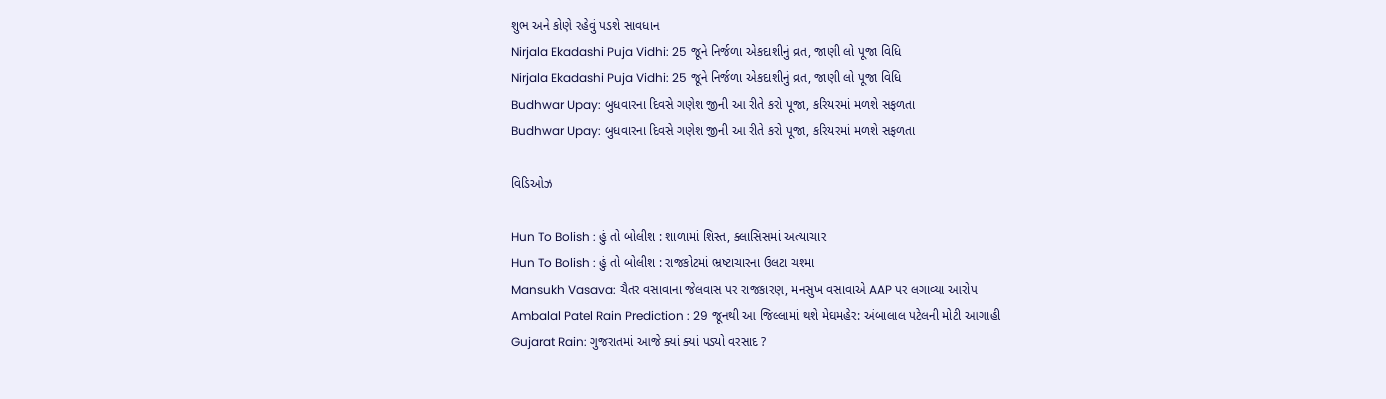શુભ અને કોણે રહેવું પડશે સાવધાન
Nirjala Ekadashi Puja Vidhi: 25 જૂને નિર્જળા એકદાશીનું વ્રત, જાણી લો પૂજા વિધિ
Nirjala Ekadashi Puja Vidhi: 25 જૂને નિર્જળા એકદાશીનું વ્રત, જાણી લો પૂજા વિધિ
Budhwar Upay: બુધવારના દિવસે ગણેશ જીની આ રીતે કરો પૂજા, કરિયરમાં મળશે સફળતા
Budhwar Upay: બુધવારના દિવસે ગણેશ જીની આ રીતે કરો પૂજા, કરિયરમાં મળશે સફળતા

વિડિઓઝ

Hun To Bolish : હું તો બોલીશ : શાળામાં શિસ્ત, ક્લાસિસમાં અત્યાચાર
Hun To Bolish : હું તો બોલીશ : રાજકોટમાં ભ્રષ્ટાચારના ઉલટા ચશ્મા
Mansukh Vasava: ચૈતર વસાવાના જેલવાસ પર રાજકારણ, મનસુખ વસાવાએ AAP પર લગાવ્યા આરોપ
Ambalal Patel Rain Prediction : 29 જૂનથી આ જિલ્લામાં થશે મેઘમહેર: અંબાલાલ પટેલની મોટી આગાહી
Gujarat Rain: ગુજરાતમાં આજે ક્યાં ક્યાં પડ્યો વરસાદ ?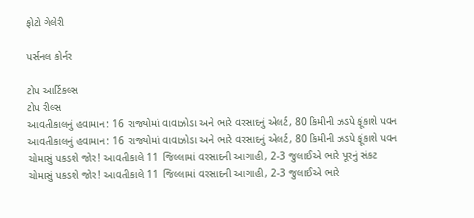ફોટો ગેલેરી

પર્સનલ કોર્નર

ટોપ આર્ટિકલ્સ
ટોપ રીલ્સ
આવતીકાલનું હવામાન: 16 રાજ્યોમાં વાવાઝોડા અને ભારે વરસાદનું એલર્ટ, 80 કિમીની ઝડપે ફૂંકાશે પવન
આવતીકાલનું હવામાન: 16 રાજ્યોમાં વાવાઝોડા અને ભારે વરસાદનું એલર્ટ, 80 કિમીની ઝડપે ફૂંકાશે પવન
ચોમાસું પકડશે જોર! આવતીકાલે 11 જિલ્લામાં વરસાદની આગાહી, 2-3 જુલાઈએ ભારે પૂરનું સંકટ
ચોમાસું પકડશે જોર! આવતીકાલે 11 જિલ્લામાં વરસાદની આગાહી, 2-3 જુલાઈએ ભારે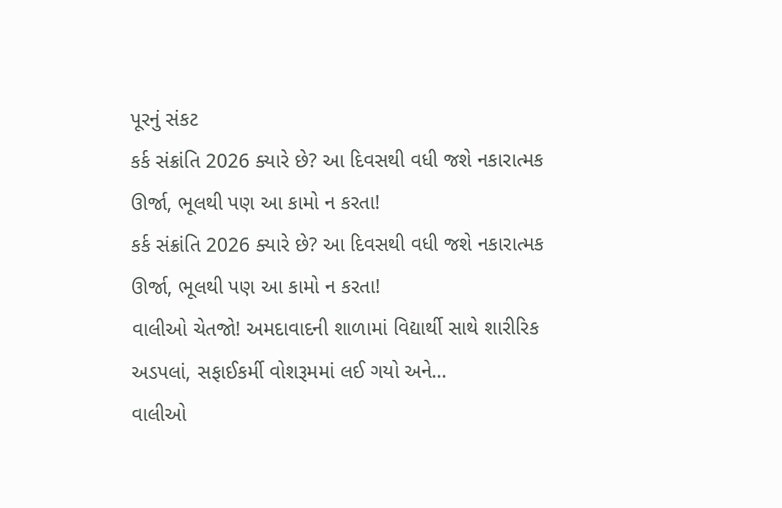પૂરનું સંકટ
કર્ક સંક્રાંતિ 2026 ક્યારે છે? આ દિવસથી વધી જશે નકારાત્મક ઊર્જા, ભૂલથી પણ આ કામો ન કરતા!
કર્ક સંક્રાંતિ 2026 ક્યારે છે? આ દિવસથી વધી જશે નકારાત્મક ઊર્જા, ભૂલથી પણ આ કામો ન કરતા!
વાલીઓ ચેતજો! અમદાવાદની શાળામાં વિદ્યાર્થી સાથે શારીરિક અડપલાં, સફાઈકર્મી વોશરૂમમાં લઈ ગયો અને...
વાલીઓ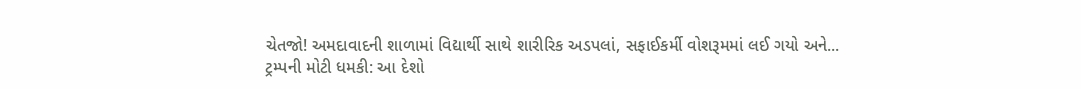ચેતજો! અમદાવાદની શાળામાં વિદ્યાર્થી સાથે શારીરિક અડપલાં, સફાઈકર્મી વોશરૂમમાં લઈ ગયો અને...
ટ્રમ્પની મોટી ધમકી: આ દેશો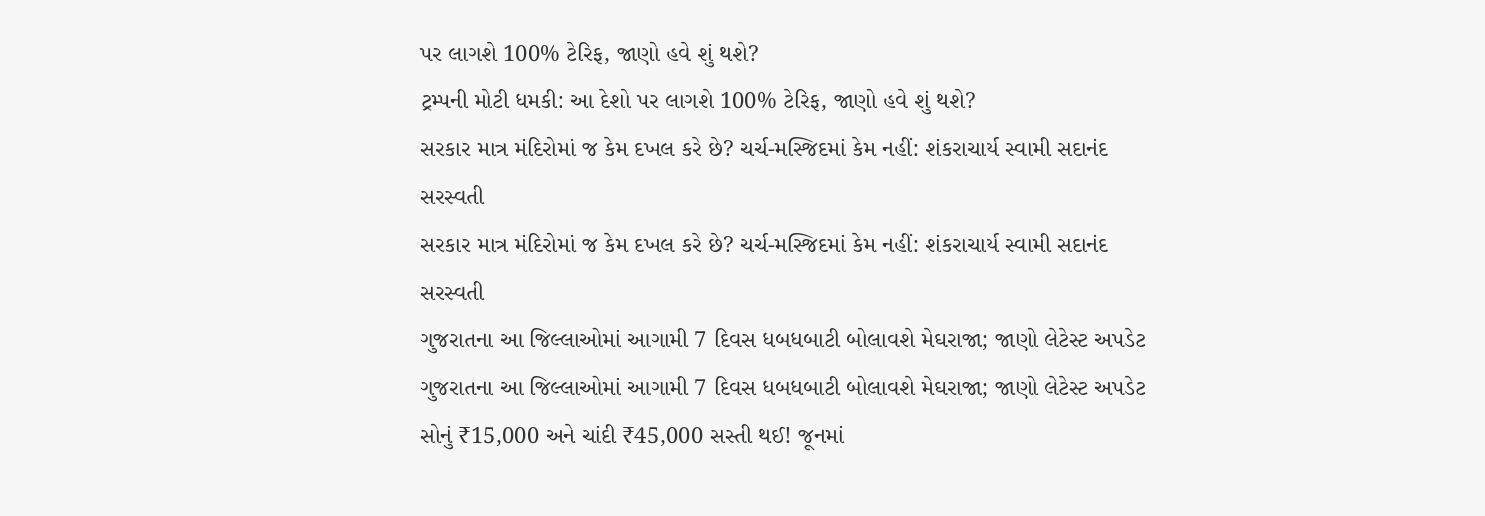પર લાગશે 100% ટેરિફ, જાણો હવે શું થશે?
ટ્રમ્પની મોટી ધમકી: આ દેશો પર લાગશે 100% ટેરિફ, જાણો હવે શું થશે?
સરકાર માત્ર મંદિરોમાં જ કેમ દખલ કરે છે? ચર્ચ-મસ્જિદમાં કેમ નહીં: શંકરાચાર્ય સ્વામી સદાનંદ સરસ્વતી
સરકાર માત્ર મંદિરોમાં જ કેમ દખલ કરે છે? ચર્ચ-મસ્જિદમાં કેમ નહીં: શંકરાચાર્ય સ્વામી સદાનંદ સરસ્વતી
ગુજરાતના આ જિલ્લાઓમાં આગામી 7 દિવસ ધબધબાટી બોલાવશે મેઘરાજા; જાણો લેટેસ્ટ અપડેટ
ગુજરાતના આ જિલ્લાઓમાં આગામી 7 દિવસ ધબધબાટી બોલાવશે મેઘરાજા; જાણો લેટેસ્ટ અપડેટ
સોનું ₹15,000 અને ચાંદી ₹45,000 સસ્તી થઈ! જૂનમાં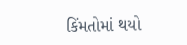કિંમતોમાં થયો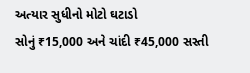અત્યાર સુધીનો મોટો ઘટાડો
સોનું ₹15,000 અને ચાંદી ₹45,000 સસ્તી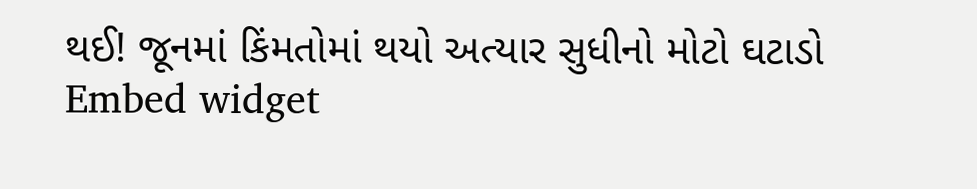થઈ! જૂનમાં કિંમતોમાં થયો અત્યાર સુધીનો મોટો ઘટાડો
Embed widget